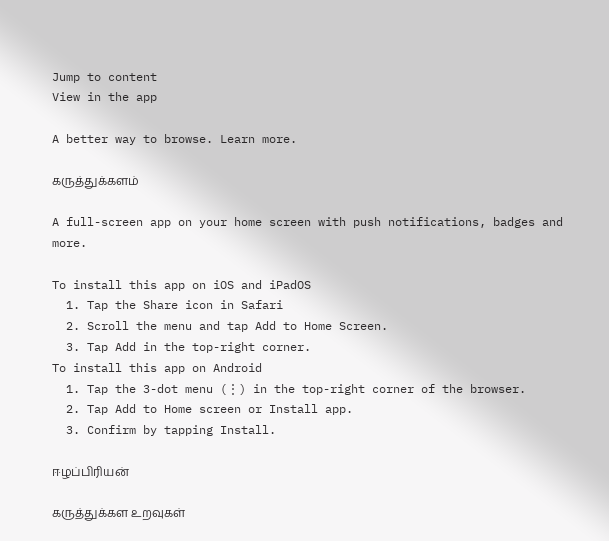Jump to content
View in the app

A better way to browse. Learn more.

கருத்துக்களம்

A full-screen app on your home screen with push notifications, badges and more.

To install this app on iOS and iPadOS
  1. Tap the Share icon in Safari
  2. Scroll the menu and tap Add to Home Screen.
  3. Tap Add in the top-right corner.
To install this app on Android
  1. Tap the 3-dot menu (⋮) in the top-right corner of the browser.
  2. Tap Add to Home screen or Install app.
  3. Confirm by tapping Install.

ஈழப்பிரியன்

கருத்துக்கள உறவுகள்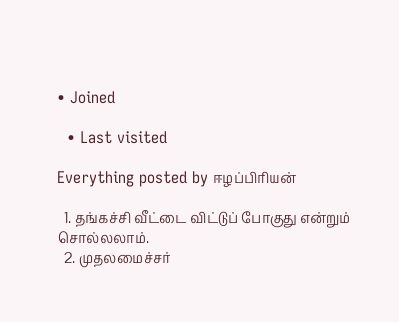• Joined

  • Last visited

Everything posted by ஈழப்பிரியன்

  1. தங்கச்சி வீட்டை விட்டுப் போகுது என்றும் சொல்லலாம்.
  2. முதலமைச்சர்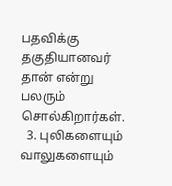பதவிக்கு தகுதியானவர் தான் என்று பலரும் சொல்கிறார்கள்.
  3. புலிகளையும் வாலுகளையும்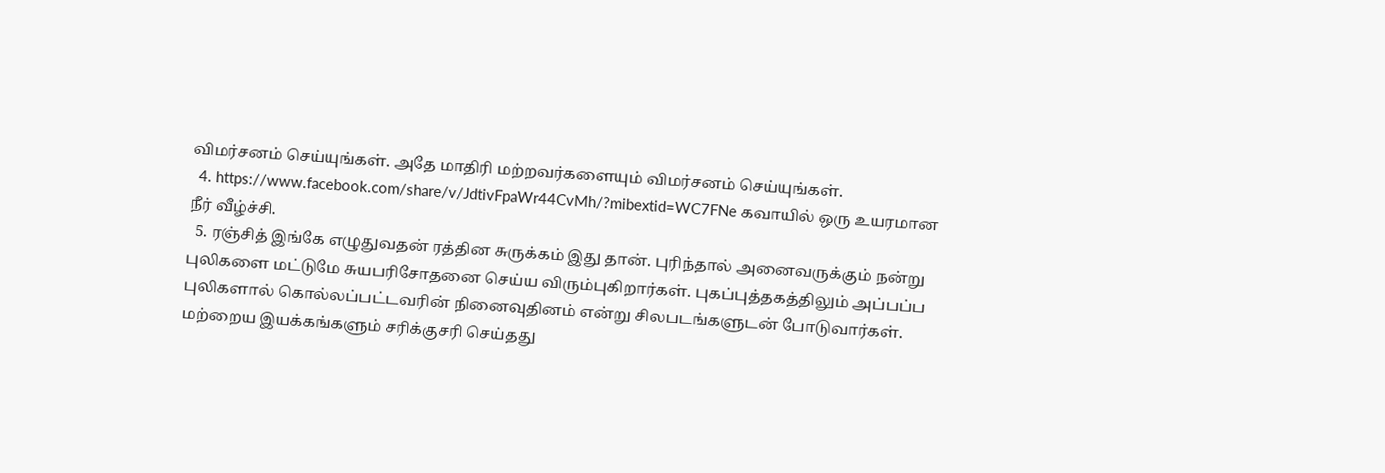விமர்சனம் செய்யுங்கள். அதே மாதிரி மற்றவர்களையும் விமர்சனம் செய்யுங்கள்.
  4. https://www.facebook.com/share/v/JdtivFpaWr44CvMh/?mibextid=WC7FNe கவாயில் ஒரு உயரமான நீர் வீழ்ச்சி.
  5. ரஞ்சித் இங்கே எழுதுவதன் ரத்தின சுருக்கம் இது தான். புரிந்தால் அனைவருக்கும் நன்று புலிகளை மட்டுமே சுயபரிசோதனை செய்ய விரும்புகிறார்கள். புகப்புத்தகத்திலும் அப்பப்ப புலிகளால் கொல்லப்பட்டவரின் நினைவுதினம் என்று சிலபடங்களுடன் போடுவார்கள். மற்றைய இயக்கங்களும் சரிக்குசரி செய்தது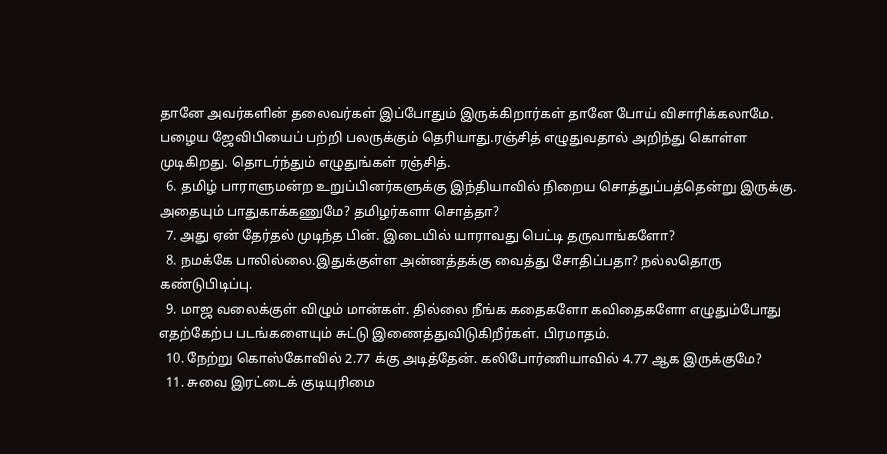தானே அவர்களின் தலைவர்கள் இப்போதும் இருக்கிறார்கள் தானே போய் விசாரிக்கலாமே. பழைய ஜேவிபியைப் பற்றி பலருக்கும் தெரியாது.ரஞ்சித் எழுதுவதால் அறிந்து கொள்ள முடிகிறது. தொடர்ந்தும் எழுதுங்கள் ரஞ்சித்.
  6. தமிழ் பாராளுமன்ற உறுப்பினர்களுக்கு இந்தியாவில் நிறைய சொத்துப்பத்தென்று இருக்கு. அதையும் பாதுகாக்கணுமே? தமிழர்களா சொத்தா?
  7. அது ஏன் தேர்தல் முடிந்த பின். இடையில் யாராவது பெட்டி தருவாங்களோ?
  8. நமக்கே பாலில்லை.இதுக்குள்ள அன்னத்தக்கு வைத்து சோதிப்பதா? நல்லதொரு கண்டுபிடிப்பு.
  9. மாஜ வலைக்குள் விழும் மான்கள். தில்லை நீங்க கதைகளோ கவிதைகளோ எழுதும்போது எதற்கேற்ப படங்களையும் சுட்டு இணைத்துவிடுகிறீர்கள். பிரமாதம்.
  10. நேற்று கொஸ்கோவில் 2.77 க்கு அடித்தேன். கலிபோர்ணியாவில் 4.77 ஆக இருக்குமே?
  11. சுவை இரட்டைக் குடியுரிமை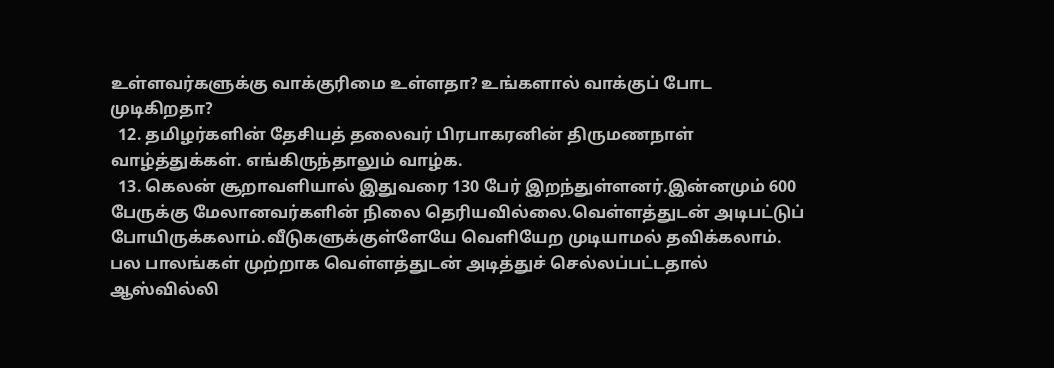உள்ளவர்களுக்கு வாக்குரிமை உள்ளதா? உங்களால் வாக்குப் போட முடிகிறதா?
  12. தமிழர்களின் தேசியத் தலைவர் பிரபாகரனின் திருமணநாள் வாழ்த்துக்கள். எங்கிருந்தாலும் வாழ்க.
  13. கெலன் சூறாவளியால் இதுவரை 130 பேர் இறந்துள்ளனர்.இன்னமும் 600 பேருக்கு மேலானவர்களின் நிலை தெரியவில்லை.வெள்ளத்துடன் அடிபட்டுப் போயிருக்கலாம்.வீடுகளுக்குள்ளேயே வெளியேற முடியாமல் தவிக்கலாம். பல பாலங்கள் முற்றாக வெள்ளத்துடன் அடித்துச் செல்லப்பட்டதால் ஆஸ்வில்லி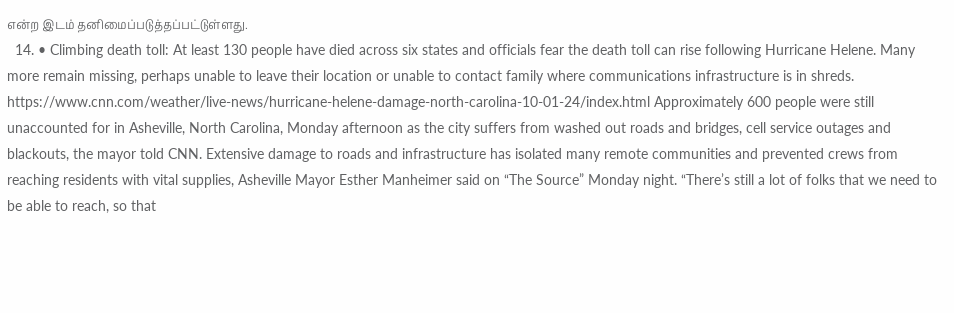என்ற இடம் தனிமைப்படுத்தப்பட்டுள்ளது.
  14. • Climbing death toll: At least 130 people have died across six states and officials fear the death toll can rise following Hurricane Helene. Many more remain missing, perhaps unable to leave their location or unable to contact family where communications infrastructure is in shreds. https://www.cnn.com/weather/live-news/hurricane-helene-damage-north-carolina-10-01-24/index.html Approximately 600 people were still unaccounted for in Asheville, North Carolina, Monday afternoon as the city suffers from washed out roads and bridges, cell service outages and blackouts, the mayor told CNN. Extensive damage to roads and infrastructure has isolated many remote communities and prevented crews from reaching residents with vital supplies, Asheville Mayor Esther Manheimer said on “The Source” Monday night. “There’s still a lot of folks that we need to be able to reach, so that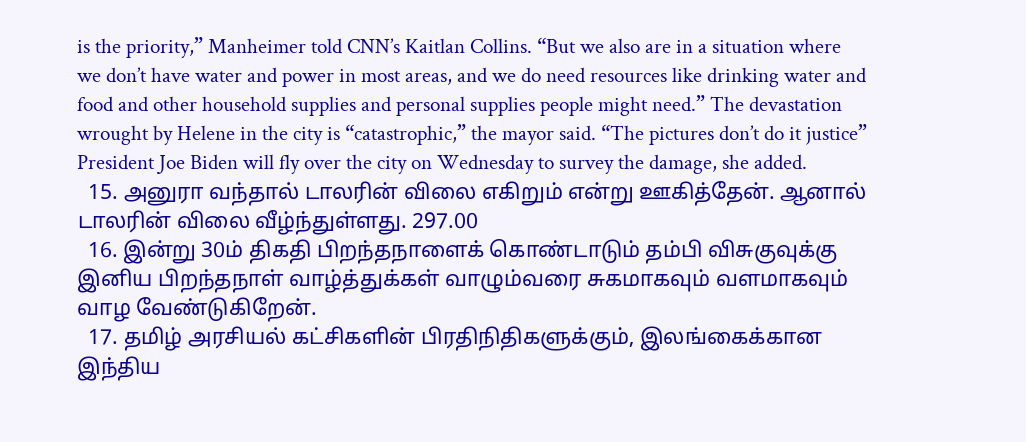is the priority,” Manheimer told CNN’s Kaitlan Collins. “But we also are in a situation where we don’t have water and power in most areas, and we do need resources like drinking water and food and other household supplies and personal supplies people might need.” The devastation wrought by Helene in the city is “catastrophic,” the mayor said. “The pictures don’t do it justice” President Joe Biden will fly over the city on Wednesday to survey the damage, she added.
  15. அனுரா வந்தால் டாலரின் விலை எகிறும் என்று ஊகித்தேன். ஆனால் டாலரின் விலை வீழ்ந்துள்ளது. 297.00
  16. இன்று 30ம் திகதி பிறந்தநாளைக் கொண்டாடும் தம்பி விசுகுவுக்கு இனிய பிறந்தநாள் வாழ்த்துக்கள் வாழும்வரை சுகமாகவும் வளமாகவும் வாழ வேண்டுகிறேன்.
  17. தமிழ் அரசியல் கட்சிகளின் பிரதிநிதிகளுக்கும், இலங்கைக்கான இந்திய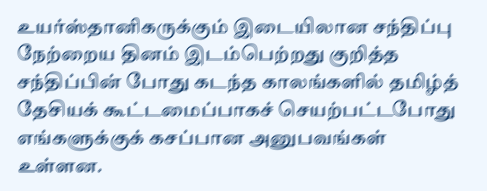உயர்ஸ்தானிகருக்கும் இடையிலான சந்திப்பு நேற்றைய தினம் இடம்பெற்றது குறித்த சந்திப்பின் போது கடந்த காலங்களில் தமிழ்த் தேசியக் கூட்டமைப்பாகச் செயற்பட்டபோது எங்களுக்குக் கசப்பான அனுபவங்கள் உள்ளன.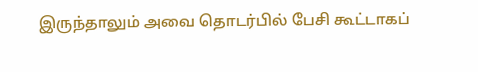இருந்தாலும் அவை தொடர்பில் பேசி கூட்டாகப்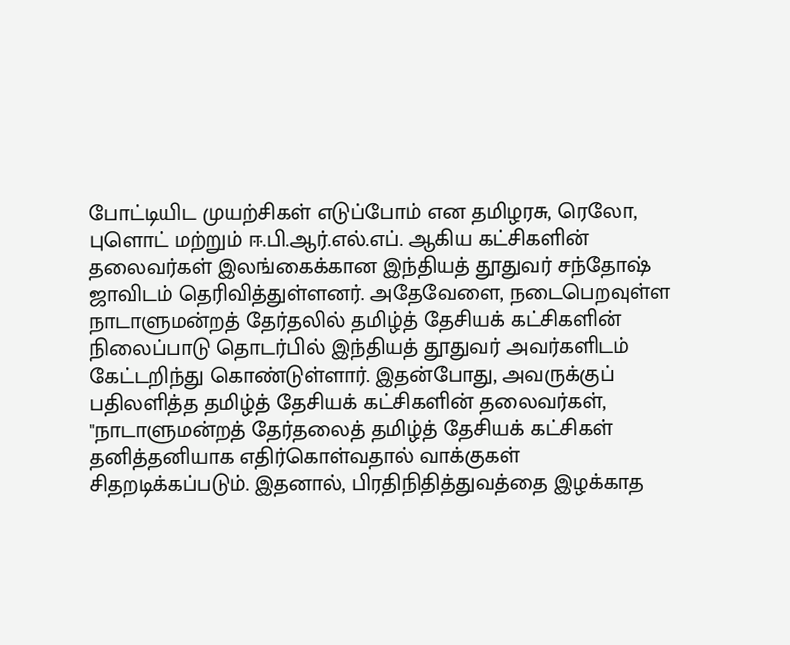போட்டியிட முயற்சிகள் எடுப்போம் என தமிழரசு, ரெலோ, புளொட் மற்றும் ஈ.பி.ஆர்.எல்.எப். ஆகிய கட்சிகளின் தலைவர்கள் இலங்கைக்கான இந்தியத் தூதுவர் சந்தோஷ் ஜாவிடம் தெரிவித்துள்ளனர். அதேவேளை, நடைபெறவுள்ள நாடாளுமன்றத் தேர்தலில் தமிழ்த் தேசியக் கட்சிகளின் நிலைப்பாடு தொடர்பில் இந்தியத் தூதுவர் அவர்களிடம் கேட்டறிந்து கொண்டுள்ளார். இதன்போது, அவருக்குப் பதிலளித்த தமிழ்த் தேசியக் கட்சிகளின் தலைவர்கள், "நாடாளுமன்றத் தேர்தலைத் தமிழ்த் தேசியக் கட்சிகள் தனித்தனியாக எதிர்கொள்வதால் வாக்குகள் சிதறடிக்கப்படும். இதனால், பிரதிநிதித்துவத்தை இழக்காத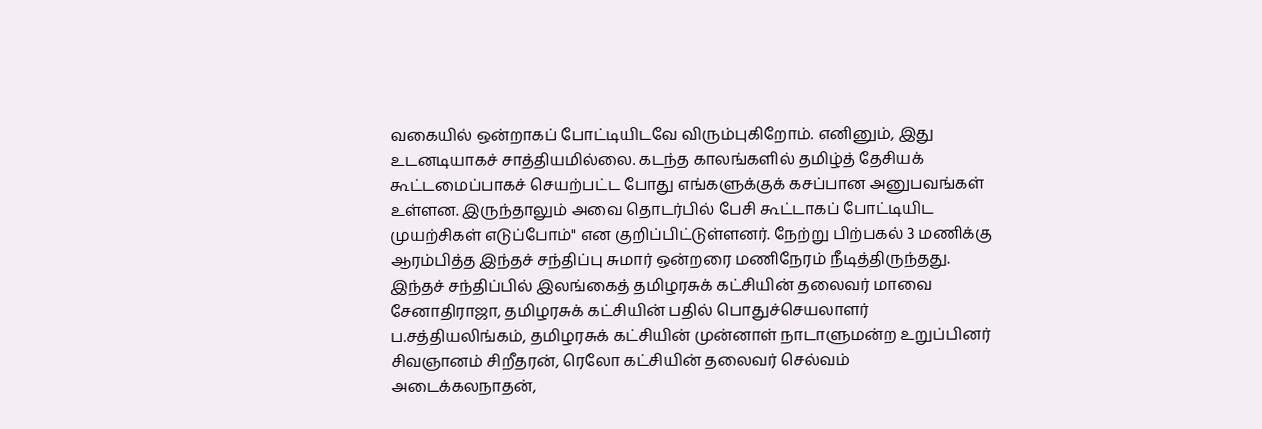வகையில் ஒன்றாகப் போட்டியிடவே விரும்புகிறோம். எனினும், இது உடனடியாகச் சாத்தியமில்லை. கடந்த காலங்களில் தமிழ்த் தேசியக் கூட்டமைப்பாகச் செயற்பட்ட போது எங்களுக்குக் கசப்பான அனுபவங்கள் உள்ளன. இருந்தாலும் அவை தொடர்பில் பேசி கூட்டாகப் போட்டியிட முயற்சிகள் எடுப்போம்" என குறிப்பிட்டுள்ளனர். நேற்று பிற்பகல் 3 மணிக்கு ஆரம்பித்த இந்தச் சந்திப்பு சுமார் ஒன்றரை மணிநேரம் நீடித்திருந்தது. இந்தச் சந்திப்பில் இலங்கைத் தமிழரசுக் கட்சியின் தலைவர் மாவை சேனாதிராஜா, தமிழரசுக் கட்சியின் பதில் பொதுச்செயலாளர் ப.சத்தியலிங்கம், தமிழரசுக் கட்சியின் முன்னாள் நாடாளுமன்ற உறுப்பினர் சிவஞானம் சிறீதரன், ரெலோ கட்சியின் தலைவர் செல்வம் அடைக்கலநாதன்,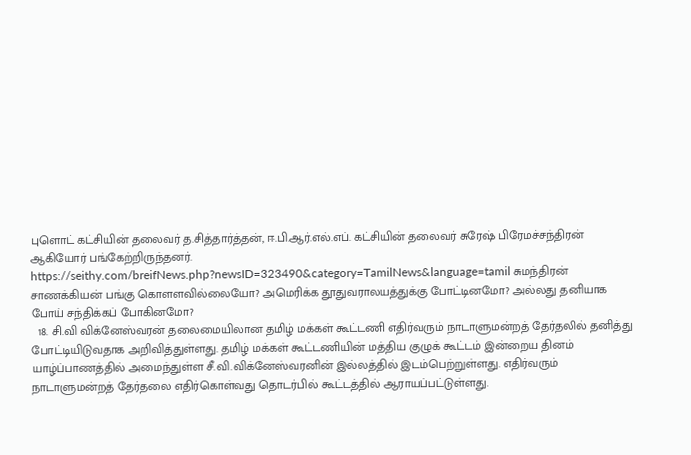புளொட் கட்சியின் தலைவர் த.சித்தார்த்தன், ஈ.பி.ஆர்.எல்.எப். கட்சியின் தலைவர் சுரேஷ் பிரேமச்சந்திரன் ஆகியோர் பங்கேற்றிருந்தனர். https://seithy.com/breifNews.php?newsID=323490&category=TamilNews&language=tamil சுமந்திரன் சாணக்கியன் பங்கு கொளளவில்லையோ? அமெரிக்க தூதுவராலயத்துக்கு போட்டினமோ? அல்லது தனியாக போய் சந்திக்கப் போகினமோ?
  18. சி.வி விக்னேஸ்வரன் தலைமையிலான தமிழ் மக்கள் கூட்டணி எதிர்வரும் நாடாளுமன்றத் தேர்தலில் தனித்து போட்டியிடுவதாக அறிவித்துள்ளது. தமிழ் மக்கள் கூட்டணியின் மத்திய குழுக் கூட்டம் இன்றைய தினம் யாழ்ப்பாணத்தில் அமைந்துள்ள சீ.வி.விக்னேஸ்வரனின் இல்லத்தில் இடம்பெற்றுள்ளது. எதிர்வரும் நாடாளுமன்றத் தேர்தலை எதிர்கொள்வது தொடர்பில் கூட்டத்தில் ஆராயப்பட்டுள்ளது.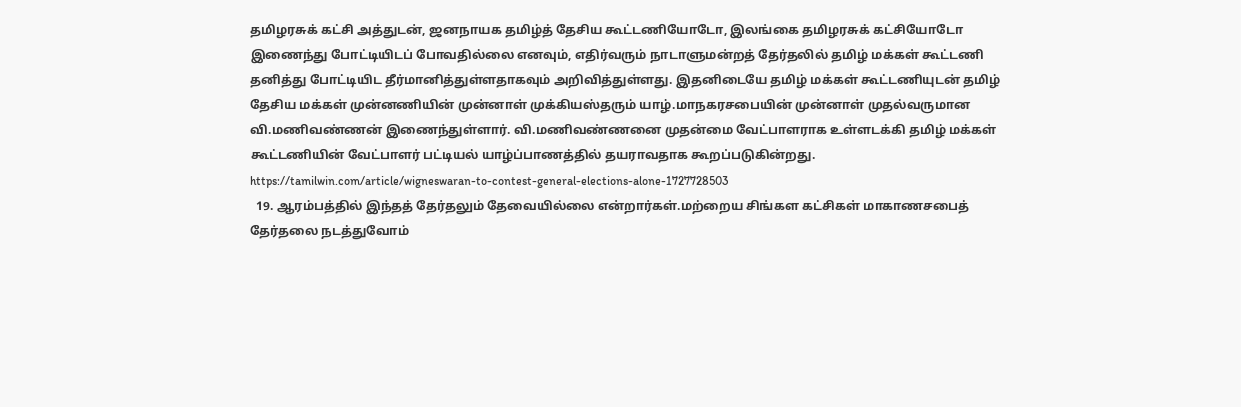தமிழரசுக் கட்சி அத்துடன், ஜனநாயக தமிழ்த் தேசிய கூட்டணியோடோ, இலங்கை தமிழரசுக் கட்சியோடோ இணைந்து போட்டியிடப் போவதில்லை எனவும், எதிர்வரும் நாடாளுமன்றத் தேர்தலில் தமிழ் மக்கள் கூட்டணி தனித்து போட்டியிட தீர்மானித்துள்ளதாகவும் அறிவித்துள்ளது. இதனிடையே தமிழ் மக்கள் கூட்டணியுடன் தமிழ் தேசிய மக்கள் முன்னணியின் முன்னாள் முக்கியஸ்தரும் யாழ்.மாநகரசபையின் முன்னாள் முதல்வருமான வி.மணிவண்ணன் இணைந்துள்ளார். வி.மணிவண்ணனை முதன்மை வேட்பாளராக உள்ளடக்கி தமிழ் மக்கள் கூட்டணியின் வேட்பாளர் பட்டியல் யாழ்ப்பாணத்தில் தயராவதாக கூறப்படுகின்றது. https://tamilwin.com/article/wigneswaran-to-contest-general-elections-alone-1727728503
  19. ஆரம்பத்தில் இந்தத் தேர்தலும் தேவையில்லை என்றார்கள்.மற்றைய சிங்கள கட்சிகள் மாகாணசபைத் தேர்தலை நடத்துவோம்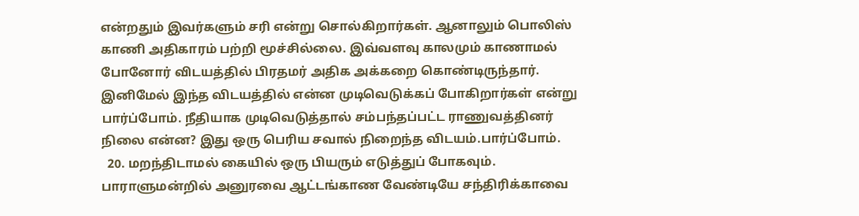என்றதும் இவர்களும் சரி என்று சொல்கிறார்கள். ஆனாலும் பொலிஸ் காணி அதிகாரம் பற்றி மூச்சில்லை. இவ்வளவு காலமும் காணாமல் போனோர் விடயத்தில் பிரதமர் அதிக அக்கறை கொண்டிருந்தார். இனிமேல் இந்த விடயத்தில் என்ன முடிவெடுக்கப் போகிறார்கள் என்று பார்ப்போம். நீதியாக முடிவெடுத்தால் சம்பந்தப்பட்ட ராணுவத்தினர் நிலை என்ன? இது ஒரு பெரிய சவால் நிறைந்த விடயம்.பார்ப்போம்.
  20. மறந்திடாமல் கையில் ஒரு பியரும் எடுத்துப் போகவும். பாராளுமன்றில் அனுரவை ஆட்டங்காண வேண்டியே சந்திரிக்காவை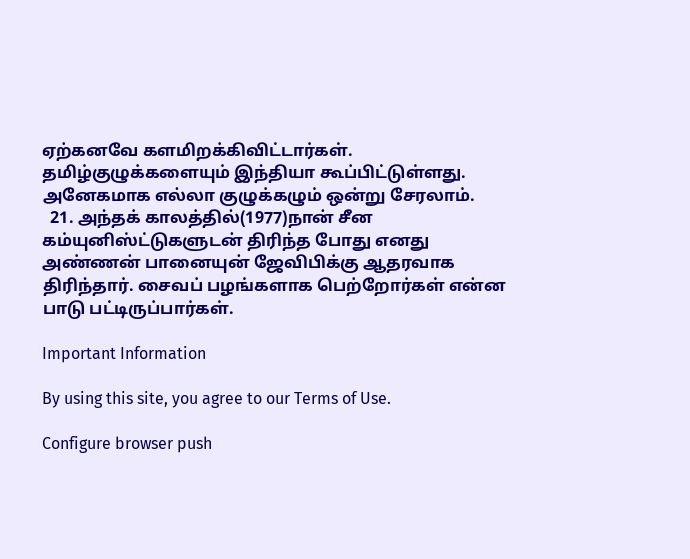ஏற்கனவே களமிறக்கிவிட்டார்கள். தமிழ்குழுக்களையும் இந்தியா கூப்பிட்டுள்ளது. அனேகமாக எல்லா குழுக்கழும் ஒன்று சேரலாம்.
  21. அந்தக் காலத்தில்(1977)நான் சீன கம்யுனிஸ்ட்டுகளுடன் திரிந்த போது எனது அண்ணன் பானையுன் ஜேவிபிக்கு ஆதரவாக திரிந்தார். சைவப் பழங்களாக பெற்றோர்கள் என்ன பாடு பட்டிருப்பார்கள்.

Important Information

By using this site, you agree to our Terms of Use.

Configure browser push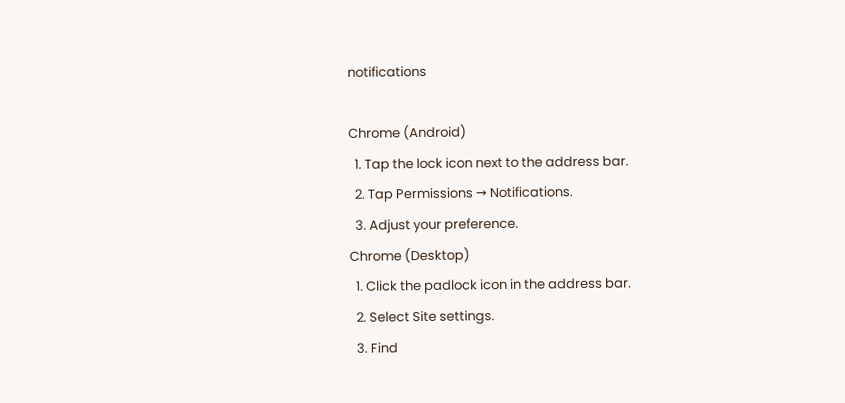notifications

Chrome (Android)
  1. Tap the lock icon next to the address bar.
  2. Tap Permissions → Notifications.
  3. Adjust your preference.
Chrome (Desktop)
  1. Click the padlock icon in the address bar.
  2. Select Site settings.
  3. Find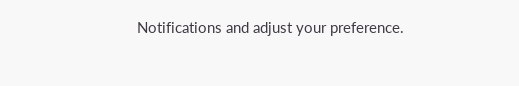Notifications and adjust your preference.